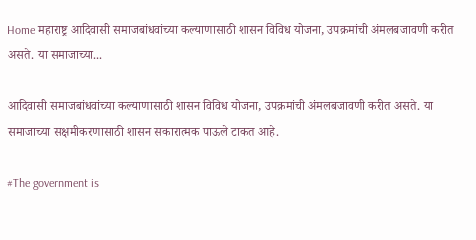Home महाराष्ट्र आदिवासी समाजबांधवांच्या कल्याणासाठी शासन विविध योजना, उपक्रमांची अंमलबजावणी करीत असते. या समाजाच्या...

आदिवासी समाजबांधवांच्या कल्याणासाठी शासन विविध योजना, उपक्रमांची अंमलबजावणी करीत असते. या समाजाच्या सक्षमीकरणासाठी शासन सकारात्मक पाऊले टाकत आहे.

#The government is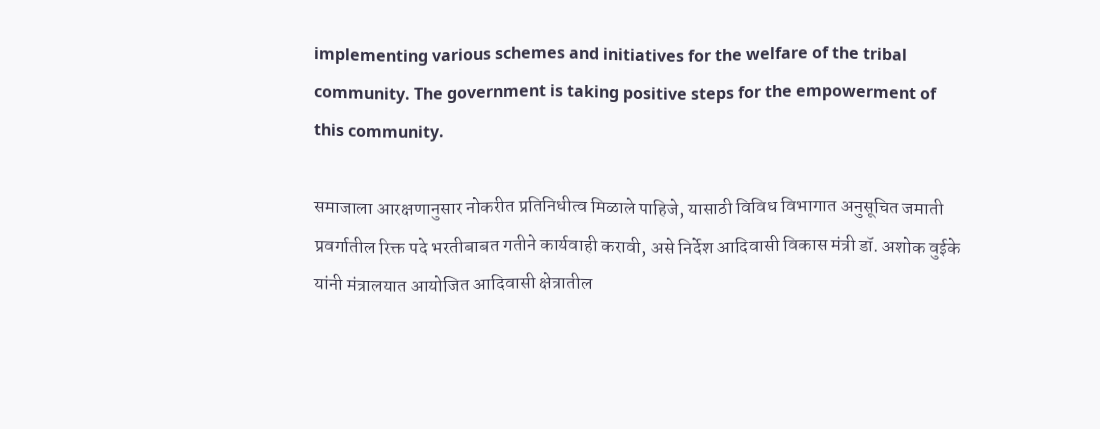implementing various schemes and initiatives for the welfare of the tribal community. The government is taking positive steps for the empowerment of this community.

समाजाला आरक्षणानुसार नोकरीत प्रतिनिधीत्व मिळाले पाहिजे, यासाठी विविध विभागात अनुसूचित जमाती प्रवर्गातील रिक्त पदे भरतीबाबत गतीने कार्यवाही करावी, असे निर्देश आदिवासी विकास मंत्री डॉ. अशोक वुईके यांनी मंत्रालयात आयोजित आदिवासी क्षेत्रातील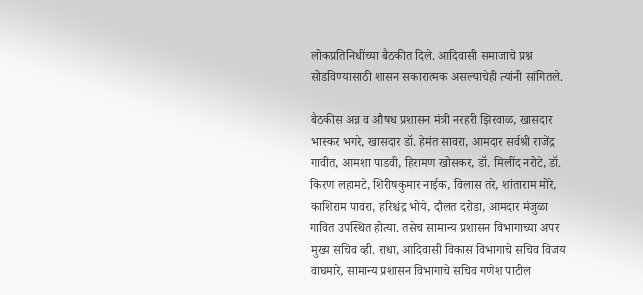लोकप्रतिनिधींच्या बैठकीत दिले. आदिवासी समाजाचे प्रश्न सोडविण्यासाठी शासन सकारात्मक असल्याचेही त्यांनी सांगितले.

बैठकीस अन्न व औषध प्रशासन मंत्री नरहरी झिरवाळ, खासदार भास्कर भगरे, खासदार डॉ. हेमंत सावरा, आमदार सर्वश्री राजेंद्र गावीत, आमशा पाडवी, हिरामण खोसकर, डॉ. मिलींद नरोटे, डॉ. किरण लहामटे, शिरीषकुमार नाईक, विलास तरे, शांताराम मोरे, काशिराम पावरा, हरिश्चंद्र भोये, दौलत दरोडा, आमदार मंजुळा गावित उपस्थित होत्या. तसेच सामान्य प्रशासन विभागाच्या अपर मुख्य सचिव व्ही. राधा, आदिवासी विकास विभागाचे सचिव विजय वाघमारे, सामान्य प्रशासन विभागाचे सचिव गणेश पाटील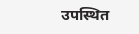उपस्थित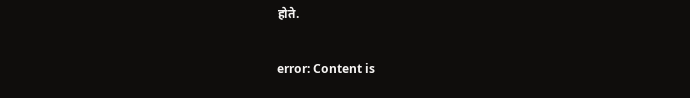होते.

error: Content is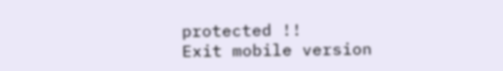protected !!
Exit mobile version